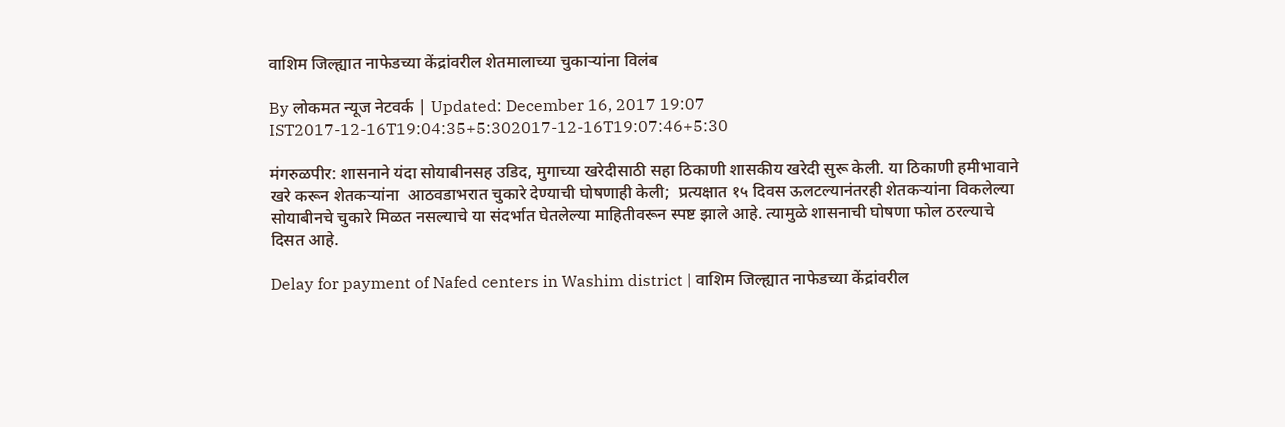वाशिम जिल्ह्यात नाफेडच्या केंद्रांवरील शेतमालाच्या चुकाऱ्यांना विलंब

By लोकमत न्यूज नेटवर्क | Updated: December 16, 2017 19:07 IST2017-12-16T19:04:35+5:302017-12-16T19:07:46+5:30

मंगरुळपीर: शासनाने यंदा सोयाबीनसह उडिद, मुगाच्या खरेदीसाठी सहा ठिकाणी शासकीय खरेदी सुरू केली. या ठिकाणी हमीभावाने खरे करून शेतकऱ्यांना  आठवडाभरात चुकारे देण्याची घोषणाही केली;  प्रत्यक्षात १५ दिवस ऊलटल्यानंतरही शेतकऱ्यांना विकलेल्या सोयाबीनचे चुकारे मिळत नसल्याचे या संदर्भात घेतलेल्या माहितीवरून स्पष्ट झाले आहे. त्यामुळे शासनाची घोषणा फोल ठरल्याचे दिसत आहे.

Delay for payment of Nafed centers in Washim district | वाशिम जिल्ह्यात नाफेडच्या केंद्रांवरील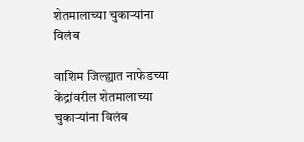शेतमालाच्या चुकाऱ्यांना विलंब

वाशिम जिल्ह्यात नाफेडच्या केंद्रांवरील शेतमालाच्या चुकाऱ्यांना विलंब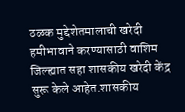ठळक मुद्देशेतमालाची खरेदी हमीभावाने करण्यासाठी वाशिम जिल्ह्यात सहा शासकीय खरेदी केंद्र सुरू केले आहेत.शासकीय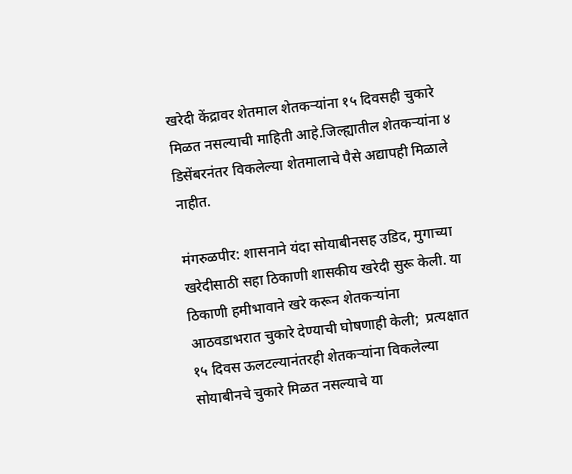खरेदी केंद्रावर शेतमाल शेतकऱ्यांना १५ दिवसही चुकारे मिळत नसल्याची माहिती आहे.जिल्ह्यातील शेतकऱ्यांना ४ डिसेंबरनंतर विकलेल्या शेतमालाचे पैसे अद्यापही मिळाले नाहीत.

मंगरुळपीर: शासनाने यंदा सोयाबीनसह उडिद, मुगाच्या खरेदीसाठी सहा ठिकाणी शासकीय खरेदी सुरू केली. या ठिकाणी हमीभावाने खरे करून शेतकऱ्यांना  आठवडाभरात चुकारे देण्याची घोषणाही केली;  प्रत्यक्षात १५ दिवस ऊलटल्यानंतरही शेतकऱ्यांना विकलेल्या सोयाबीनचे चुकारे मिळत नसल्याचे या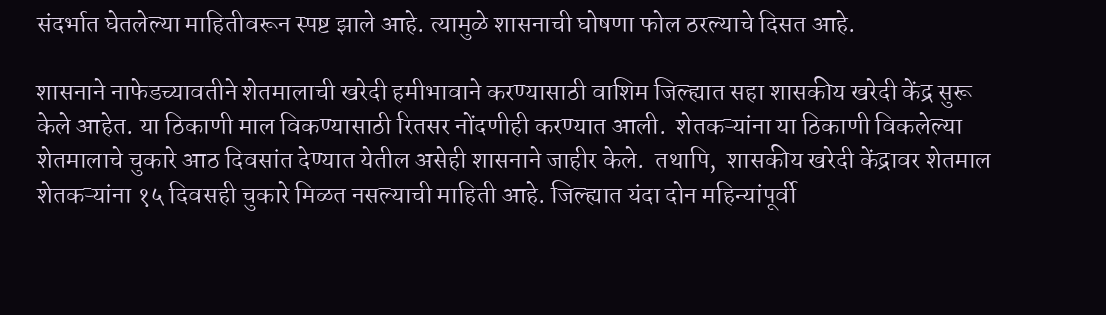संदर्भात घेतलेल्या माहितीवरून स्पष्ट झाले आहे. त्यामुळे शासनाची घोषणा फोल ठरल्याचे दिसत आहे.

शासनाने नाफेडच्यावतीने शेतमालाची खरेदी हमीभावाने करण्यासाठी वाशिम जिल्ह्यात सहा शासकीय खरेदी केंद्र सुरू केले आहेत. या ठिकाणी माल विकण्यासाठी रितसर नोंदणीही करण्यात आली.  शेतकऱ्यांना या ठिकाणी विकलेल्या शेतमालाचे चुकारे आठ दिवसांत देण्यात येतील असेही शासनाने जाहीर केले.  तथापि,  शासकीय खरेदी केंद्रावर शेतमाल शेतकऱ्यांना १५ दिवसही चुकारे मिळत नसल्याची माहिती आहे. जिल्ह्यात यंदा दोन महिन्यांपूर्वी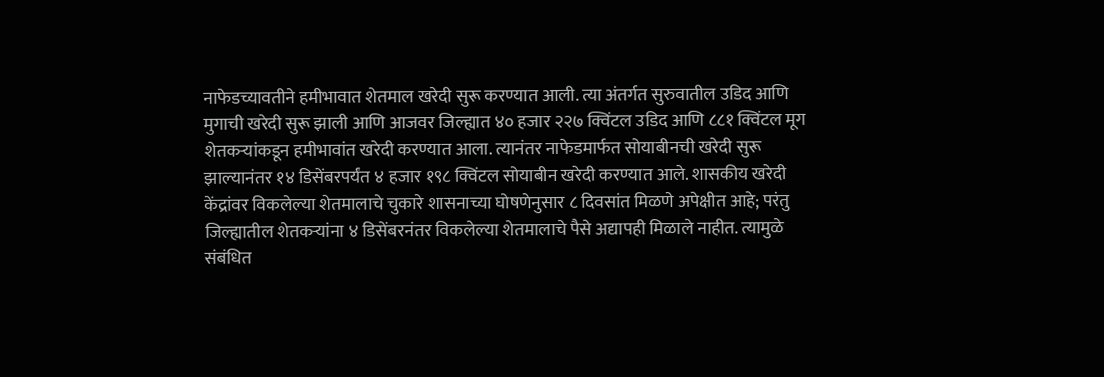नाफेडच्यावतीने हमीभावात शेतमाल खरेदी सुरू करण्यात आली. त्या अंतर्गत सुरुवातील उडिद आणि मुगाची खरेदी सुरू झाली आणि आजवर जिल्ह्यात ४० हजार २२७ क्विंटल उडिद आणि ८८१ क्विंटल मूग शेतकऱ्यांकडून हमीभावांत खरेदी करण्यात आला. त्यानंतर नाफेडमार्फत सोयाबीनची खरेदी सुरू झाल्यानंतर १४ डिसेंबरपर्यंत ४ हजार १९८ क्विंटल सोयाबीन खरेदी करण्यात आले. शासकीय खरेदी केंद्रांवर विकलेल्या शेतमालाचे चुकारे शासनाच्या घोषणेनुसार ८ दिवसांत मिळणे अपेक्षीत आहे; परंतु जिल्ह्यातील शेतकऱ्यांना ४ डिसेंबरनंतर विकलेल्या शेतमालाचे पैसे अद्यापही मिळाले नाहीत. त्यामुळे संबंधित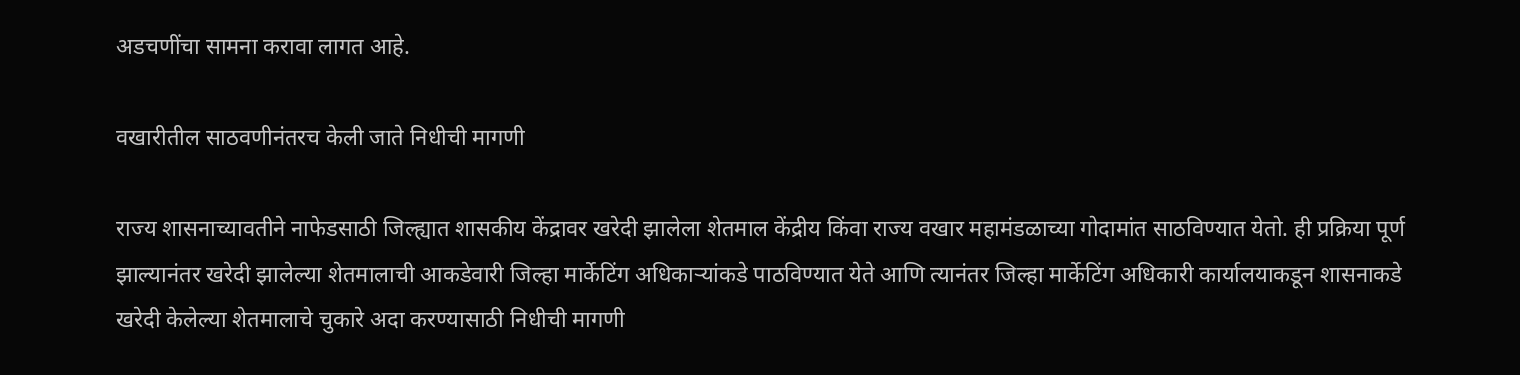अडचणींचा सामना करावा लागत आहे.

वखारीतील साठवणीनंतरच केली जाते निधीची मागणी

राज्य शासनाच्यावतीने नाफेडसाठी जिल्ह्यात शासकीय केंद्रावर खरेदी झालेला शेतमाल केंद्रीय किंवा राज्य वखार महामंडळाच्या गोदामांत साठविण्यात येतो. ही प्रक्रिया पूर्ण झाल्यानंतर खरेदी झालेल्या शेतमालाची आकडेवारी जिल्हा मार्केटिंग अधिकाऱ्यांकडे पाठविण्यात येते आणि त्यानंतर जिल्हा मार्केटिंग अधिकारी कार्यालयाकडून शासनाकडे खरेदी केलेल्या शेतमालाचे चुकारे अदा करण्यासाठी निधीची मागणी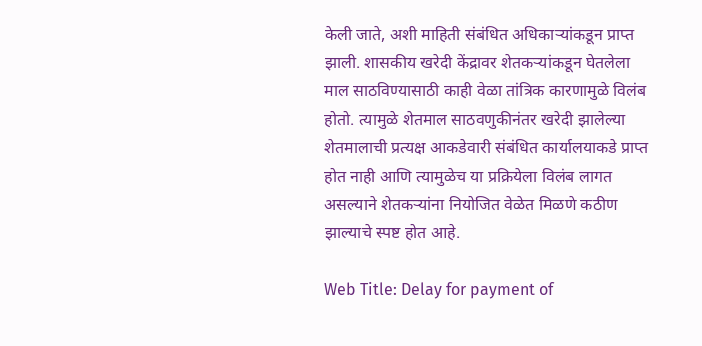केली जाते, अशी माहिती संबंधित अधिकाऱ्यांकडून प्राप्त झाली. शासकीय खरेदी केंद्रावर शेतकऱ्यांकडून घेतलेला माल साठविण्यासाठी काही वेळा तांत्रिक कारणामुळे विलंब होतो. त्यामुळे शेतमाल साठवणुकीनंतर खरेदी झालेल्या शेतमालाची प्रत्यक्ष आकडेवारी संबंधित कार्यालयाकडे प्राप्त होत नाही आणि त्यामुळेच या प्रक्रियेला विलंब लागत असल्याने शेतकऱ्यांना नियोजित वेळेत मिळणे कठीण झाल्याचे स्पष्ट होत आहे.

Web Title: Delay for payment of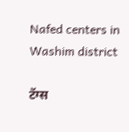Nafed centers in Washim district

टॅग्स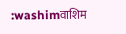:washimवाशिम